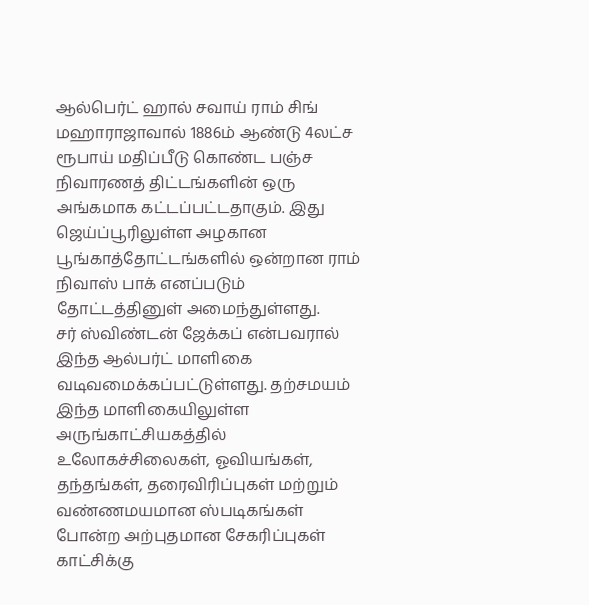ஆல்பெர்ட் ஹால் சவாய் ராம் சிங் மஹாராஜாவால் 1886ம் ஆண்டு 4லட்ச ரூபாய் மதிப்பீடு கொண்ட பஞ்ச நிவாரணத் திட்டங்களின் ஒரு அங்கமாக கட்டப்பட்டதாகும். இது ஜெய்ப்பூரிலுள்ள அழகான பூங்காத்தோட்டங்களில் ஒன்றான ராம் நிவாஸ் பாக் எனப்படும் தோட்டத்தினுள் அமைந்துள்ளது.
சர் ஸ்விண்டன் ஜேக்கப் என்பவரால் இந்த ஆல்பர்ட் மாளிகை வடிவமைக்கப்பட்டுள்ளது. தற்சமயம் இந்த மாளிகையிலுள்ள அருங்காட்சியகத்தில் உலோகச்சிலைகள், ஓவியங்கள், தந்தங்கள், தரைவிரிப்புகள் மற்றும் வண்ணமயமான ஸ்படிகங்கள் போன்ற அற்புதமான சேகரிப்புகள் காட்சிக்கு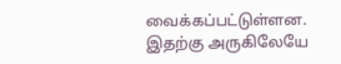வைக்கப்பட்டுள்ளன.
இதற்கு அருகிலேயே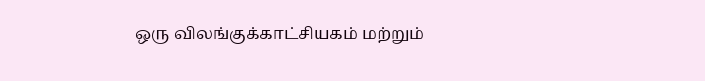ஒரு விலங்குக்காட்சியகம் மற்றும்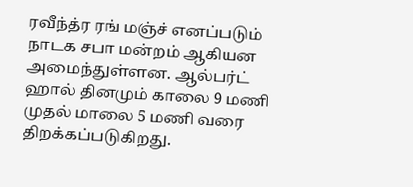ரவீந்த்ர ரங் மஞ்ச் எனப்படும் நாடக சபா மன்றம் ஆகியன அமைந்துள்ளன. ஆல்பர்ட் ஹால் தினமும் காலை 9 மணி முதல் மாலை 5 மணி வரை திறக்கப்படுகிறது.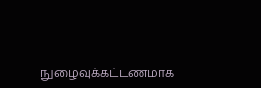நுழைவுக்கட்டணமாக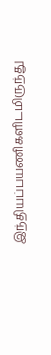இந்தியப்பயணிகளிடமிருந்து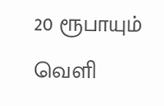20 ரூபாயும் வெளி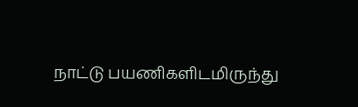நாட்டு பயணிகளிடமிருந்து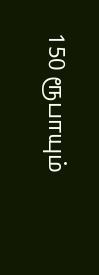150 ரூபாயும்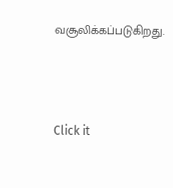வசூலிக்கப்படுகிறது.



Click it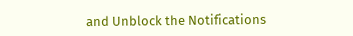and Unblock the Notifications